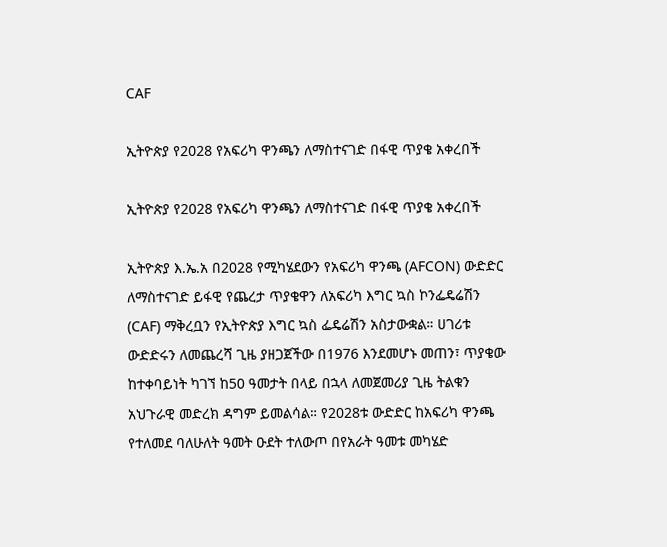CAF

ኢትዮጵያ የ2028 የአፍሪካ ዋንጫን ለማስተናገድ በፋዊ ጥያቄ አቀረበች

ኢትዮጵያ የ2028 የአፍሪካ ዋንጫን ለማስተናገድ በፋዊ ጥያቄ አቀረበች

ኢትዮጵያ እ.ኤ.አ በ2028 የሚካሄደውን የአፍሪካ ዋንጫ (AFCON) ውድድር ለማስተናገድ ይፋዊ የጨረታ ጥያቄዋን ለአፍሪካ እግር ኳስ ኮንፌዴሬሽን (CAF) ማቅረቧን የኢትዮጵያ እግር ኳስ ፌዴሬሽን አስታውቋል። ሀገሪቱ ውድድሩን ለመጨረሻ ጊዜ ያዘጋጀችው በ1976 እንደመሆኑ መጠን፣ ጥያቄው ከተቀባይነት ካገኘ ከ50 ዓመታት በላይ በኋላ ለመጀመሪያ ጊዜ ትልቁን አህጉራዊ መድረክ ዳግም ይመልሳል። የ2028ቱ ውድድር ከአፍሪካ ዋንጫ የተለመደ ባለሁለት ዓመት ዑደት ተለውጦ በየአራት ዓመቱ መካሄድ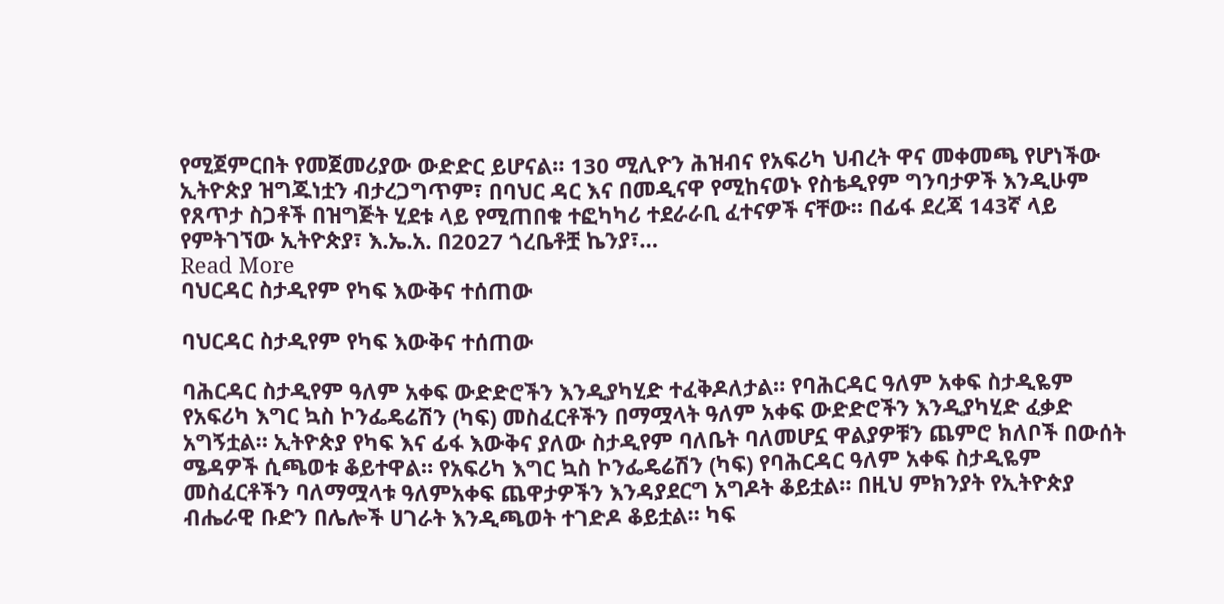የሚጀምርበት የመጀመሪያው ውድድር ይሆናል። 130 ሚሊዮን ሕዝብና የአፍሪካ ህብረት ዋና መቀመጫ የሆነችው ኢትዮጵያ ዝግጁነቷን ብታረጋግጥም፣ በባህር ዳር እና በመዲናዋ የሚከናወኑ የስቴዲየም ግንባታዎች እንዲሁም የጸጥታ ስጋቶች በዝግጅት ሂደቱ ላይ የሚጠበቁ ተፎካካሪ ተደራራቢ ፈተናዎች ናቸው። በፊፋ ደረጃ 143ኛ ላይ የምትገኘው ኢትዮጵያ፣ እ.ኤ.አ. በ2027 ጎረቤቶቿ ኬንያ፣…
Read More
ባህርዳር ስታዲየም የካፍ እውቅና ተሰጠው

ባህርዳር ስታዲየም የካፍ እውቅና ተሰጠው

ባሕርዳር ስታዲየም ዓለም አቀፍ ውድድሮችን እንዲያካሂድ ተፈቅዶለታል። የባሕርዳር ዓለም አቀፍ ስታዲዬም የአፍሪካ እግር ኳስ ኮንፌዴሬሽን (ካፍ) መስፈርቶችን በማሟላት ዓለም አቀፍ ውድድሮችን እንዲያካሂድ ፈቃድ አግኝቷል። ኢትዮጵያ የካፍ እና ፊፋ እውቅና ያለው ስታዲየም ባለቤት ባለመሆኗ ዋልያዎቹን ጨምሮ ክለቦች በውሰት ሜዳዎች ሲጫወቱ ቆይተዋል። የአፍሪካ እግር ኳስ ኮንፌዴሬሽን (ካፍ) የባሕርዳር ዓለም አቀፍ ስታዲዬም መስፈርቶችን ባለማሟላቱ ዓለምአቀፍ ጨዋታዎችን እንዳያደርግ አግዶት ቆይቷል። በዚህ ምክንያት የኢትዮጵያ ብሔራዊ ቡድን በሌሎች ሀገራት እንዲጫወት ተገድዶ ቆይቷል። ካፍ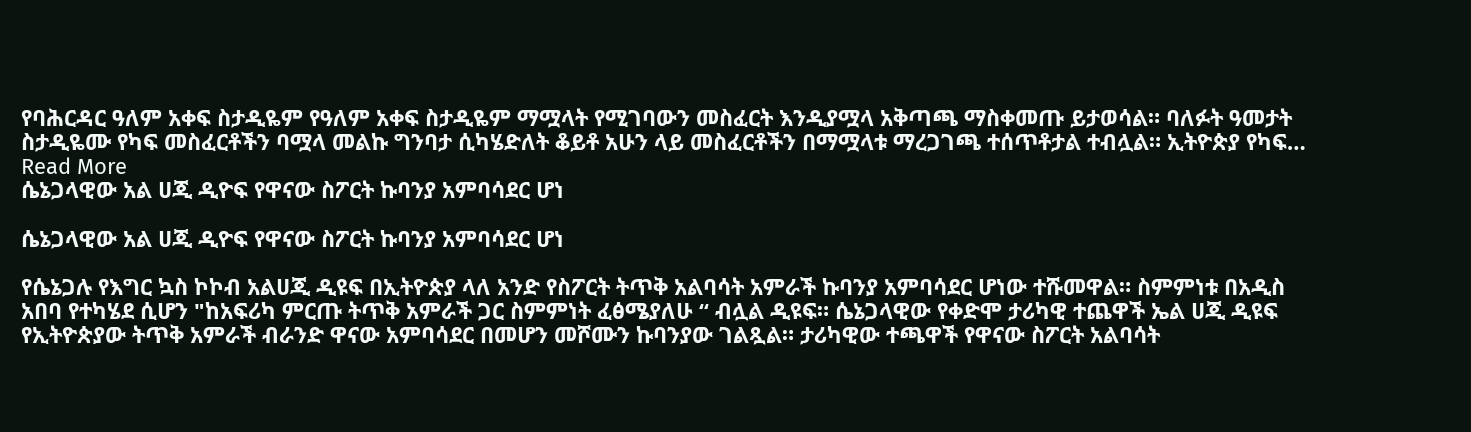የባሕርዳር ዓለም አቀፍ ስታዲዬም የዓለም አቀፍ ስታዲዬም ማሟላት የሚገባውን መስፈርት እንዲያሟላ አቅጣጫ ማስቀመጡ ይታወሳል። ባለፉት ዓመታት ስታዲዬሙ የካፍ መስፈርቶችን ባሟላ መልኩ ግንባታ ሲካሄድለት ቆይቶ አሁን ላይ መስፈርቶችን በማሟላቱ ማረጋገጫ ተሰጥቶታል ተብሏል። ኢትዮጵያ የካፍ…
Read More
ሴኔጋላዊው አል ሀጂ ዲዮፍ የዋናው ስፖርት ኩባንያ አምባሳደር ሆነ

ሴኔጋላዊው አል ሀጂ ዲዮፍ የዋናው ስፖርት ኩባንያ አምባሳደር ሆነ

የሴኔጋሉ የእግር ኳስ ኮኮብ አልሀጂ ዲዩፍ በኢትዮጵያ ላለ አንድ የስፖርት ትጥቅ አልባሳት አምራች ኩባንያ አምባሳደር ሆነው ተሹመዋል። ስምምነቱ በአዲስ አበባ የተካሄደ ሲሆን "ከአፍሪካ ምርጡ ትጥቅ አምራች ጋር ስምምነት ፈፅሜያለሁ “ ብሏል ዲዩፍ። ሴኔጋላዊው የቀድሞ ታሪካዊ ተጨዋች ኤል ሀጂ ዲዩፍ የኢትዮጵያው ትጥቅ አምራች ብራንድ ዋናው አምባሳደር በመሆን መሾሙን ኩባንያው ገልጿል። ታሪካዊው ተጫዋች የዋናው ስፖርት አልባሳት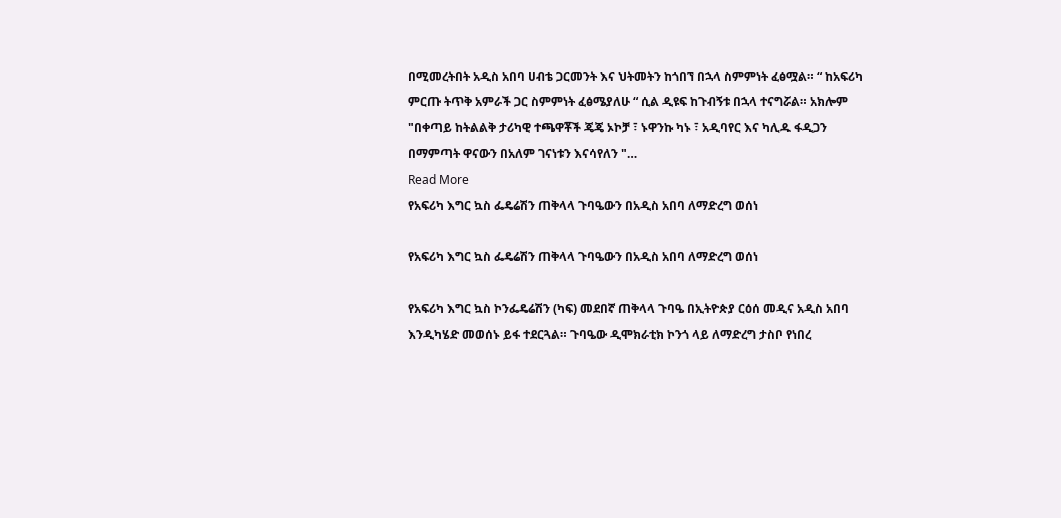በሚመረትበት አዲስ አበባ ሀብቴ ጋርመንት እና ህትመትን ከጎበኘ በኋላ ስምምነት ፈፅሟል። “ ከአፍሪካ ምርጡ ትጥቅ አምራች ጋር ስምምነት ፈፅሜያለሁ “ ሲል ዲዩፍ ከጉብኝቱ በኋላ ተናግሯል። አክሎም  "በቀጣይ ከትልልቅ ታሪካዊ ተጫዋቾች ጄጄ ኦኮቻ ፣ ኑዋንኩ ካኑ ፣ አዲባየር እና ካሊዱ ፋዲጋን በማምጣት ዋናውን በአለም ገናነቱን እናሳየለን "…
Read More
የአፍሪካ እግር ኳስ ፌዴሬሽን ጠቅላላ ጉባዔውን በአዲስ አበባ ለማድረግ ወሰነ

የአፍሪካ እግር ኳስ ፌዴሬሽን ጠቅላላ ጉባዔውን በአዲስ አበባ ለማድረግ ወሰነ

የአፍሪካ እግር ኳስ ኮንፌዴሬሽን (ካፍ) መደበኛ ጠቅላላ ጉባዔ በኢትዮጵያ ርዕሰ መዲና አዲስ አበባ እንዲካሄድ መወሰኑ ይፋ ተደርጓል። ጉባዔው ዲሞክራቲክ ኮንጎ ላይ ለማድረግ ታስቦ የነበረ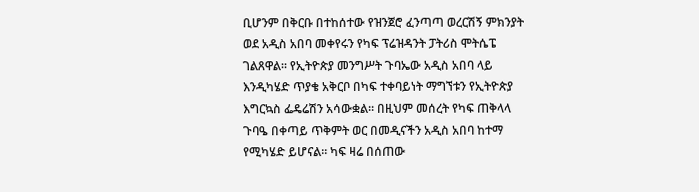ቢሆንም በቅርቡ በተከሰተው የዝንጀሮ ፈንጣጣ ወረርሽኝ ምክንያት ወደ አዲስ አበባ መቀየሩን የካፍ ፕሬዝዳንት ፓትሪስ ሞትሴፔ ገልጸዋል። የኢትዮጵያ መንግሥት ጉባኤው አዲስ አበባ ላይ እንዲካሄድ ጥያቄ አቅርቦ በካፍ ተቀባይነት ማግኘቱን የኢትዮጵያ እግርኳስ ፌዴሬሽን አሳውቋል። በዚህም መሰረት የካፍ ጠቅላላ ጉባዔ በቀጣይ ጥቅምት ወር በመዲናችን አዲስ አበባ ከተማ የሚካሄድ ይሆናል። ካፍ ዛሬ በሰጠው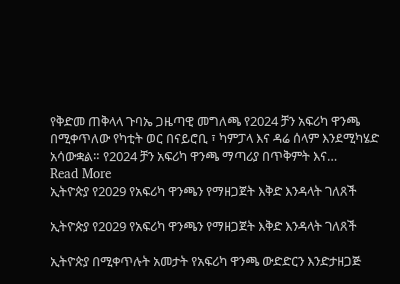የቅድመ ጠቅላላ ጉባኤ ጋዜጣዊ መግለጫ የ2024 ቻን አፍሪካ ዋንጫ በሚቀጥለው የካቲት ወር በናይሮቢ ፣ ካምፓላ እና ዳሬ ሰላም እንደሚካሄድ አሳውቋል። የ2024 ቻን አፍሪካ ዋንጫ ማጣሪያ በጥቅምት እና…
Read More
ኢትዮጵያ የ2029 የአፍሪካ ዋንጫን የማዘጋጀት እቅድ እንዳላት ገለጸች

ኢትዮጵያ የ2029 የአፍሪካ ዋንጫን የማዘጋጀት እቅድ እንዳላት ገለጸች

ኢትዮጵያ በሚቀጥሉት አመታት የአፍሪካ ዋንጫ ውድድርን እንድታዘጋጅ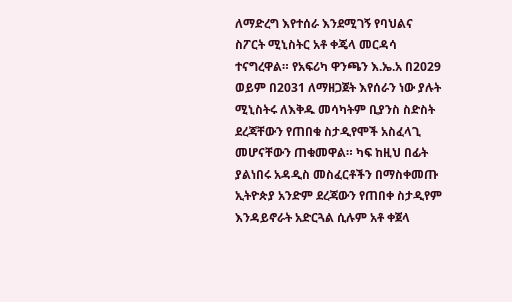ለማድረግ እየተሰራ እንደሚገኝ የባህልና ስፖርት ሚኒስትር አቶ ቀጄላ መርዳሳ ተናግረዋል። የአፍሪካ ዋንጫን እ.ኤ.አ በ2029 ወይም በ2031 ለማዘጋጀት እየሰራን ነው ያሉት ሚኒስትሩ ለእቅዱ መሳካትም ቢያንስ ስድስት ደረጃቸውን የጠበቁ ስታዲየሞች አስፈላጊ መሆናቸውን ጠቁመዋል። ካፍ ከዚህ በፊት ያልነበሩ አዳዲስ መስፈርቶችን በማስቀመጡ ኢትዮጵያ አንድም ደረጃውን የጠበቀ ስታዲየም እንዳይኖራት አድርጓል ሲሉም አቶ ቀጀላ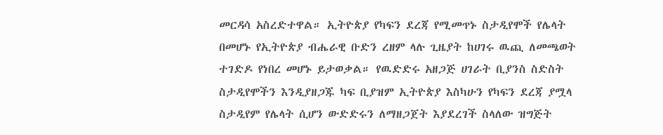መርዳሳ አስረድተዋል። ኢትዮጵያ የካፍን ደረጃ የሚመጥኑ ስታዲየሞች የሌላት በመሆኑ የኢትዮጵያ ብሔራዊ ቡድን ረዘም ላሉ ጊዜያት ከሀገሩ ዉጪ ለመጫወት ተገድዶ የነበረ መሆኑ ይታወቃል። የዉድድሩ አዘጋጅ ሀገራት ቢያንስ ስድስት ስታዲየሞችን እንዲያዘጋጁ ካፍ ቢያዝም ኢትዮጵያ እስካሁን የካፍን ደረጃ ያሟላ ስታዲየም የሌላት ሲሆን ውድድሩን ለማዘጋጀት እያደረገች ስላለው ዝግጅት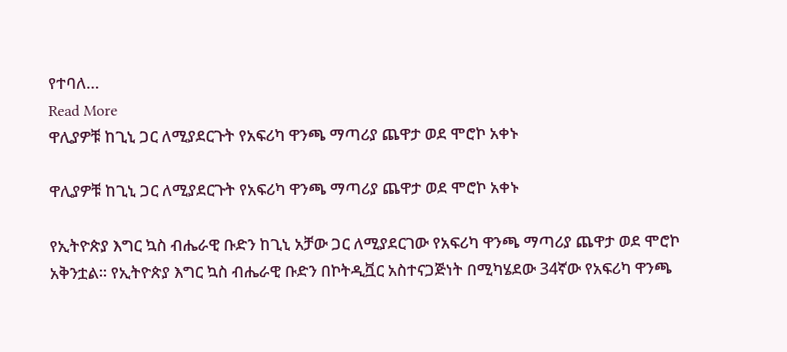የተባለ…
Read More
ዋሊያዎቹ ከጊኒ ጋር ለሚያደርጉት የአፍሪካ ዋንጫ ማጣሪያ ጨዋታ ወደ ሞሮኮ አቀኑ

ዋሊያዎቹ ከጊኒ ጋር ለሚያደርጉት የአፍሪካ ዋንጫ ማጣሪያ ጨዋታ ወደ ሞሮኮ አቀኑ

የኢትዮጵያ እግር ኳስ ብሔራዊ ቡድን ከጊኒ አቻው ጋር ለሚያደርገው የአፍሪካ ዋንጫ ማጣሪያ ጨዋታ ወደ ሞሮኮ አቅንቷል። የኢትዮጵያ እግር ኳስ ብሔራዊ ቡድን በኮትዲቯር አስተናጋጅነት በሚካሄደው 34ኛው የአፍሪካ ዋንጫ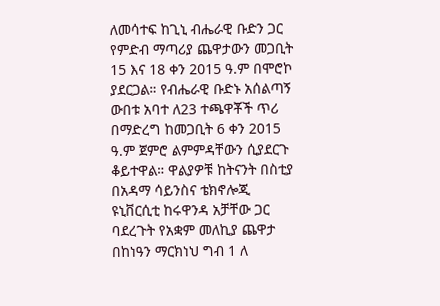ለመሳተፍ ከጊኒ ብሔራዊ ቡድን ጋር የምድብ ማጣሪያ ጨዋታውን መጋቢት 15 እና 18 ቀን 2015 ዓ.ም በሞሮኮ ያደርጋል። የብሔራዊ ቡድኑ አሰልጣኝ ውበቱ አባተ ለ23 ተጫዋቾች ጥሪ በማድረግ ከመጋቢት 6 ቀን 2015 ዓ.ም ጀምሮ ልምምዳቸውን ሲያደርጉ ቆይተዋል። ዋልያዎቹ ከትናንት በስቲያ በአዳማ ሳይንስና ቴክኖሎጂ ዩኒቨርሲቲ ከሩዋንዳ አቻቸው ጋር ባደረጉት የአቋም መለኪያ ጨዋታ በከነዓን ማርክነህ ግብ 1 ለ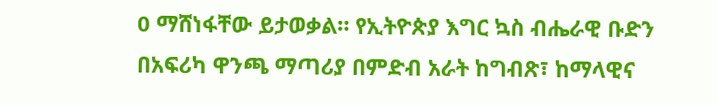0 ማሸነፋቸው ይታወቃል። የኢትዮጵያ እግር ኳስ ብሔራዊ ቡድን በአፍሪካ ዋንጫ ማጣሪያ በምድብ አራት ከግብጽ፣ ከማላዊና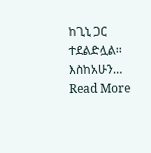ከጊኒ ጋር ተደልድሏል፡፡ እስከአሁን…
Read More